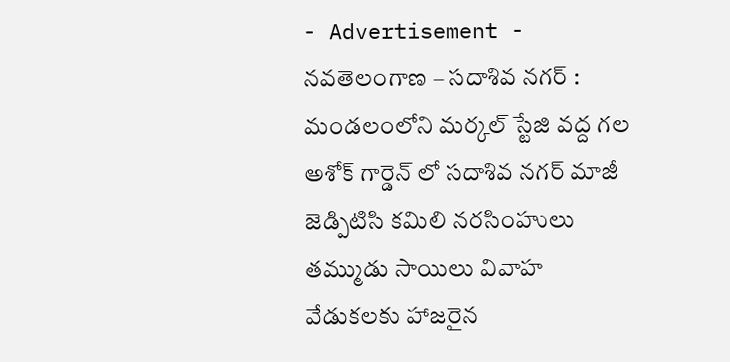- Advertisement -
నవతెలంగాణ – సదాశివ నగర్ : మండలంలోని మర్కల్ స్టేజి వద్ద గల అశోక్ గార్డెన్ లో సదాశివ నగర్ మాజీ జెడ్పిటిసి కమిలి నరసింహులు తమ్ముడు సాయిలు వివాహ వేడుకలకు హాజరైన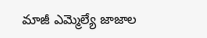మాజీ ఎమ్మెల్యే జాజాల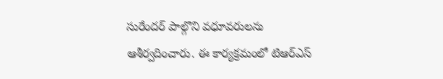సురేందర్ పాల్గొని వధూవరులను ఆశీర్వదించారు. ఈ కార్యక్రమంలో టిఆర్ఎస్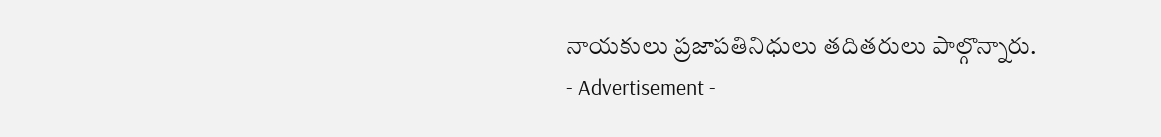నాయకులు ప్రజాపతినిధులు తదితరులు పాల్గొన్నారు.
- Advertisement -